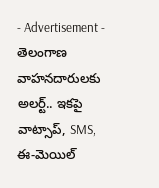- Advertisement -
తెలంగాణ వాహనదారులకు అలర్ట్.. ఇకపై వాట్సాప్, SMS, ఈ-మెయిల్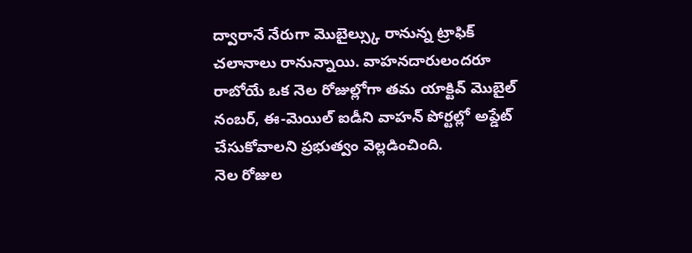ద్వారానే నేరుగా మొబైల్స్కు రానున్న ట్రాఫిక్ చలానాలు రానున్నాయి. వాహనదారులందరూ రాబోయే ఒక నెల రోజుల్లోగా తమ యాక్టివ్ మొబైల్ నంబర్, ఈ-మెయిల్ ఐడీని వాహన్ పోర్టల్లో అప్డేట్ చేసుకోవాలని ప్రభుత్వం వెల్లడించింది.
నెల రోజుల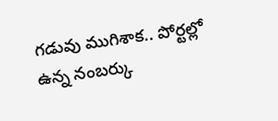గడువు ముగిశాక.. పోర్టల్లో ఉన్న నంబర్కు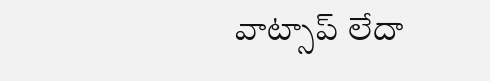వాట్సాప్ లేదా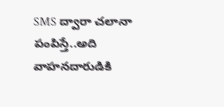SMS ద్వారా చలానా పంపిస్తే..అది వాహనదారుడికి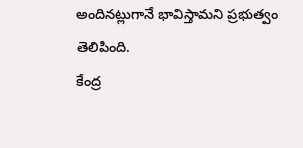అందినట్లుగానే భావిస్తామని ప్రభుత్వం తెలిపింది.
కేంద్ర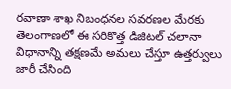రవాణా శాఖ నిబంధనల సవరణల మేరకు తెలంగాణలో ఈ సరికొత్త డిజిటల్ చలానా విధానాన్ని తక్షణమే అమలు చేస్తూ ఉత్తర్వులు జారీ చేసింది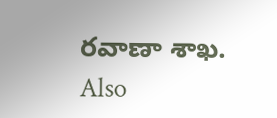రవాణా శాఖ.
Also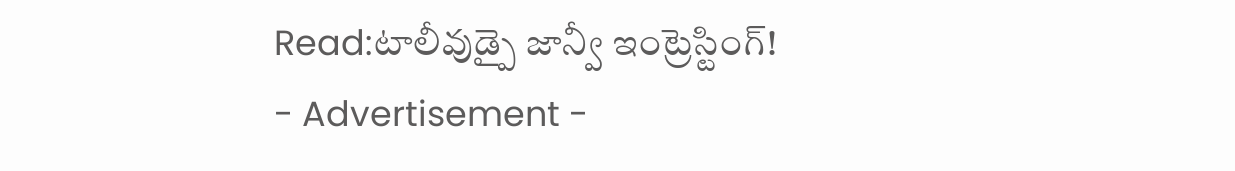Read:టాలీవుడ్పై జాన్వీ ఇంట్రెస్టింగ్!
- Advertisement -